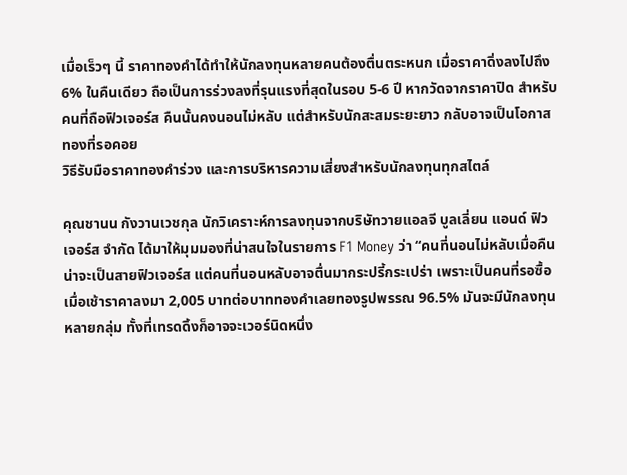เมื่อเร็วๆ นี้ ราคาทองคำได้ทำให้นักลงทุนหลายคนต้องตื่นตระหนก เมื่อราคาดิ่งลงไปถึง 6% ในคืนเดียว ถือเป็นการร่วงลงที่รุนแรงที่สุดในรอบ 5-6 ปี หากวัดจากราคาปิด สำหรับคนที่ถือฟิวเจอร์ส คืนนั้นคงนอนไม่หลับ แต่สำหรับนักสะสมระยะยาว กลับอาจเป็นโอกาสทองที่รอคอย
วิธีรับมือราคาทองคำร่วง และการบริหารความเสี่ยงสำหรับนักลงทุนทุกสไตล์

คุณชานน กังวานเวชกุล นักวิเคราะห์การลงทุนจากบริษัทวายแอลจี บูลเลี่ยน แอนด์ ฟิวเจอร์ส จำกัด ได้มาให้มุมมองที่น่าสนใจในรายการ F1 Money ว่า “คนที่นอนไม่หลับเมื่อคืนน่าจะเป็นสายฟิวเจอร์ส แต่คนที่นอนหลับอาจตื่นมากระปรี้กระเปร่า เพราะเป็นคนที่รอซื้อ เมื่อเช้าราคาลงมา 2,005 บาทต่อบาททองคำเลยทองรูปพรรณ 96.5% มันจะมีนักลงทุนหลายกลุ่ม ทั้งที่เทรดดิ้งก็อาจจะเวอร์นิดหนึ่ง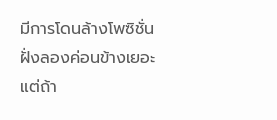มีการโดนล้างโพซิชั่นฝั่งลองค่อนข้างเยอะ แต่ถ้า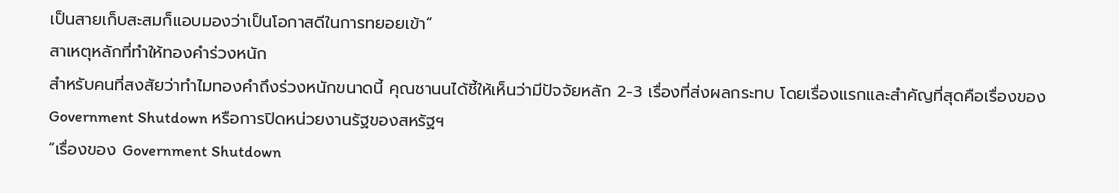เป็นสายเก็บสะสมก็แอบมองว่าเป็นโอกาสดีในการทยอยเข้า”
สาเหตุหลักที่ทำให้ทองคำร่วงหนัก
สำหรับคนที่สงสัยว่าทำไมทองคำถึงร่วงหนักขนาดนี้ คุณชานนได้ชี้ให้เห็นว่ามีปัจจัยหลัก 2-3 เรื่องที่ส่งผลกระทบ โดยเรื่องแรกและสำคัญที่สุดคือเรื่องของ Government Shutdown หรือการปิดหน่วยงานรัฐของสหรัฐฯ
“เรื่องของ Government Shutdown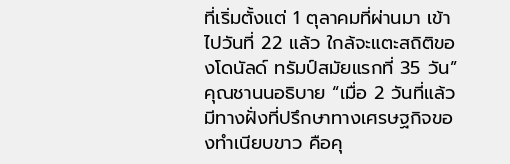ที่เริ่มตั้งแต่ 1 ตุลาคมที่ผ่านมา เข้าไปวันที่ 22 แล้ว ใกล้จะแตะสถิติของโดนัลด์ ทรัมป์สมัยแรกที่ 35 วัน” คุณชานนอธิบาย “เมื่อ 2 วันที่แล้วมีทางฝั่งที่ปรึกษาทางเศรษฐกิจของทำเนียบขาว คือคุ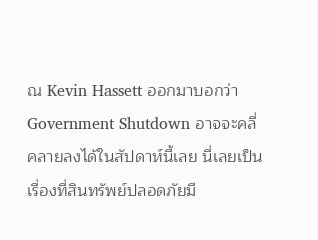ณ Kevin Hassett ออกมาบอกว่า Government Shutdown อาจจะคลี่คลายลงได้ในสัปดาห์นี้เลย นี่เลยเป็นเรื่องที่สินทรัพย์ปลอดภัยมี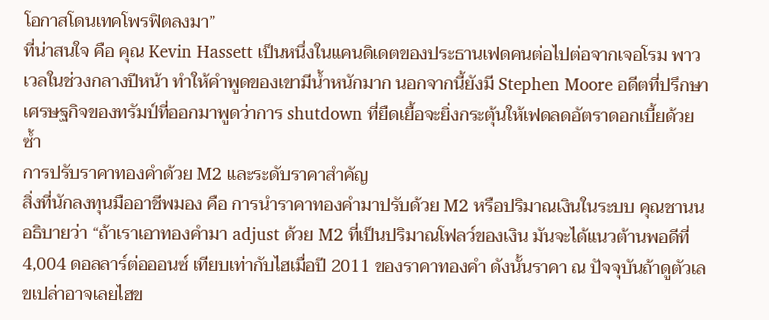โอกาสโดนเทคโพรฟิตลงมา”
ที่น่าสนใจ คือ คุณ Kevin Hassett เป็นหนึ่งในแคนดิเดตของประธานเฟดคนต่อไปต่อจากเจอโรม พาวเวลในช่วงกลางปีหน้า ทำให้คำพูดของเขามีน้ำหนักมาก นอกจากนี้ยังมี Stephen Moore อดีตที่ปรึกษาเศรษฐกิจของทรัมป์ที่ออกมาพูดว่าการ shutdown ที่ยืดเยื้อจะยิ่งกระตุ้นให้เฟดลดอัตราดอกเบี้ยด้วยซ้ำ
การปรับราคาทองคำด้วย M2 และระดับราคาสำคัญ
สิ่งที่นักลงทุนมืออาชีพมอง คือ การนำราคาทองคำมาปรับด้วย M2 หรือปริมาณเงินในระบบ คุณชานนอธิบายว่า “ถ้าเราเอาทองคำมา adjust ด้วย M2 ที่เป็นปริมาณโฟลว์ของเงิน มันจะได้แนวต้านพอดีที่ 4,004 ดอลลาร์ต่อออนซ์ เทียบเท่ากับไฮเมื่อปี 2011 ของราคาทองคำ ดังนั้นราคา ณ ปัจจุบันถ้าดูตัวเลขเปล่าอาจเลยไฮข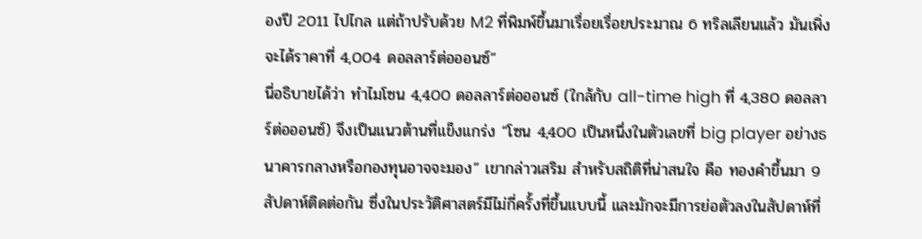องปี 2011 ไปไกล แต่ถ้าปรับด้วย M2 ที่พิมพ์ขึ้นมาเรื่อยเรื่อยประมาณ 6 ทริลเลียนแล้ว มันเพิ่งจะได้ราคาที่ 4,004 ดอลลาร์ต่อออนซ์”
นี่อธิบายได้ว่า ทำไมโซน 4,400 ดอลลาร์ต่อออนซ์ (ใกล้กับ all-time high ที่ 4,380 ดอลลาร์ต่อออนซ์) จึงเป็นแนวต้านที่แข็งแกร่ง “โซน 4,400 เป็นหนึ่งในตัวเลขที่ big player อย่างธนาคารกลางหรือกองทุนอาจจะมอง” เขากล่าวเสริม สำหรับสถิติที่น่าสนใจ คือ ทองคำขึ้นมา 9 สัปดาห์ติดต่อกัน ซึ่งในประวัติศาสตร์มีไม่กี่ครั้งที่ขึ้นแบบนี้ และมักจะมีการย่อตัวลงในสัปดาห์ที่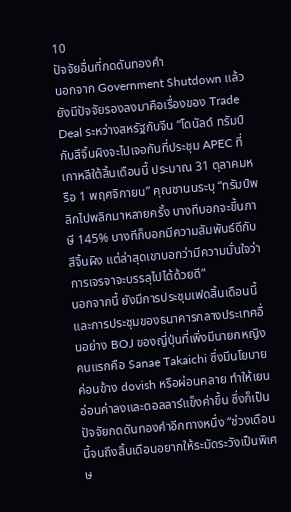10
ปัจจัยอื่นที่กดดันทองคำ
นอกจาก Government Shutdown แล้ว ยังมีปัจจัยรองลงมาคือเรื่องของ Trade Deal ระหว่างสหรัฐกับจีน “โดนัลด์ ทรัมป์กับสีจิ้นผิงจะไปเจอกันที่ประชุม APEC ที่เกาหลีใต้สิ้นเดือนนี้ ประมาณ 31 ตุลาคมหรือ 1 พฤศจิกายน” คุณชานนระบุ “ทรัมป์พลิกไปพลิกมาหลายครั้ง บางทีบอกจะขึ้นภาษี 145% บางทีก็บอกมีความสัมพันธ์ดีกับสีจิ้นผิง แต่ล่าสุดเขาบอกว่ามีความมั่นใจว่าการเจรจาจะบรรลุไปได้ด้วยดี”
นอกจากนี้ ยังมีการประชุมเฟดสิ้นเดือนนี้ และการประชุมของธนาคารกลางประเทศอื่นอย่าง BOJ ของญี่ปุ่นที่เพิ่งมีนายกหญิงคนแรกคือ Sanae Takaichi ซึ่งมีนโยบายค่อนข้าง dovish หรือผ่อนคลาย ทำให้เยนอ่อนค่าลงและดอลลาร์แข็งค่าขึ้น ซึ่งก็เป็นปัจจัยกดดันทองคำอีกทางหนึ่ง “ช่วงเดือนนี้จนถึงสิ้นเดือนอยากให้ระมัดระวังเป็นพิเศษ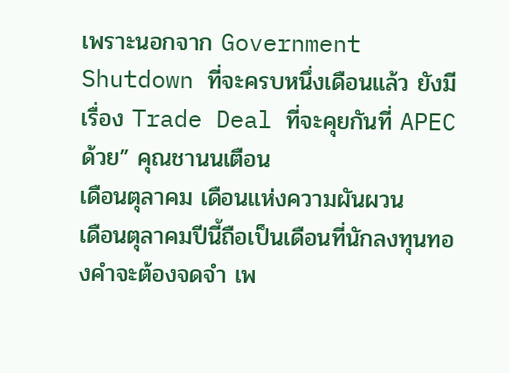เพราะนอกจาก Government Shutdown ที่จะครบหนึ่งเดือนแล้ว ยังมีเรื่อง Trade Deal ที่จะคุยกันที่ APEC ด้วย” คุณชานนเตือน
เดือนตุลาคม เดือนแห่งความผันผวน
เดือนตุลาคมปีนี้ถือเป็นเดือนที่นักลงทุนทองคำจะต้องจดจำ เพ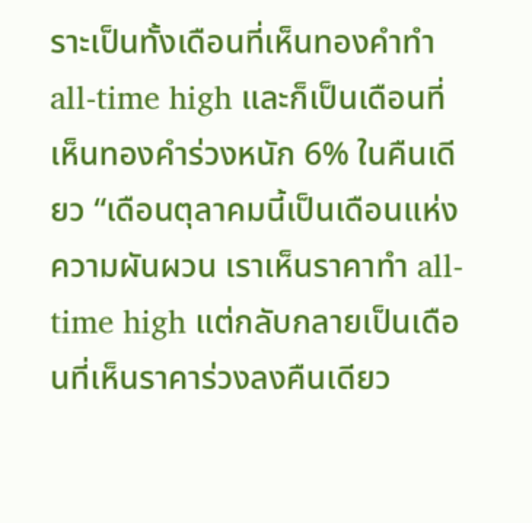ราะเป็นทั้งเดือนที่เห็นทองคำทำ all-time high และก็เป็นเดือนที่เห็นทองคำร่วงหนัก 6% ในคืนเดียว “เดือนตุลาคมนี้เป็นเดือนแห่งความผันผวน เราเห็นราคาทำ all-time high แต่กลับกลายเป็นเดือนที่เห็นราคาร่วงลงคืนเดียว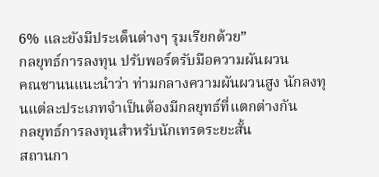6% และยังมีประเด็นต่างๆ รุมเรียกด้วย”
กลยุทธ์การลงทุน ปรับพอร์ตรับมือความผันผวน
คณชานนแนะนำว่า ท่ามกลางความผันผวนสูง นักลงทุนแต่ละประเภทจำเป็นต้องมีกลยุทธ์ที่แตกต่างกัน
กลยุทธ์การลงทุนสำหรับนักเทรดระยะสั้น
สถานกา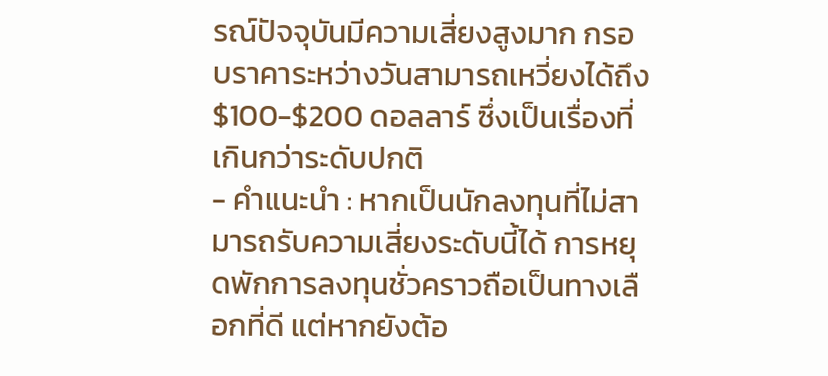รณ์ปัจจุบันมีความเสี่ยงสูงมาก กรอบราคาระหว่างวันสามารถเหวี่ยงได้ถึง $100-$200 ดอลลาร์ ซึ่งเป็นเรื่องที่เกินกว่าระดับปกติ
- คำแนะนำ : หากเป็นนักลงทุนที่ไม่สามารถรับความเสี่ยงระดับนี้ได้ การหยุดพักการลงทุนชั่วคราวถือเป็นทางเลือกที่ดี แต่หากยังต้อ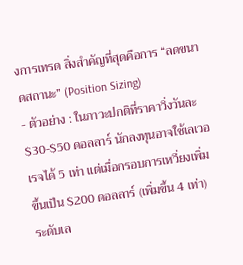งการเทรด สิ่งสำคัญที่สุดคือการ “ลดขนาดสถานะ” (Position Sizing)
- ตัวอย่าง : ในภาวะปกติที่ราคาวิ่งวันละ $30-$50 ดอลลาร์ นักลงทุนอาจใช้เลเวอเรจได้ 5 เท่า แต่เมื่อกรอบการเหวี่ยงเพิ่มขึ้นเป็น $200 ดอลลาร์ (เพิ่มขึ้น 4 เท่า) ระดับเล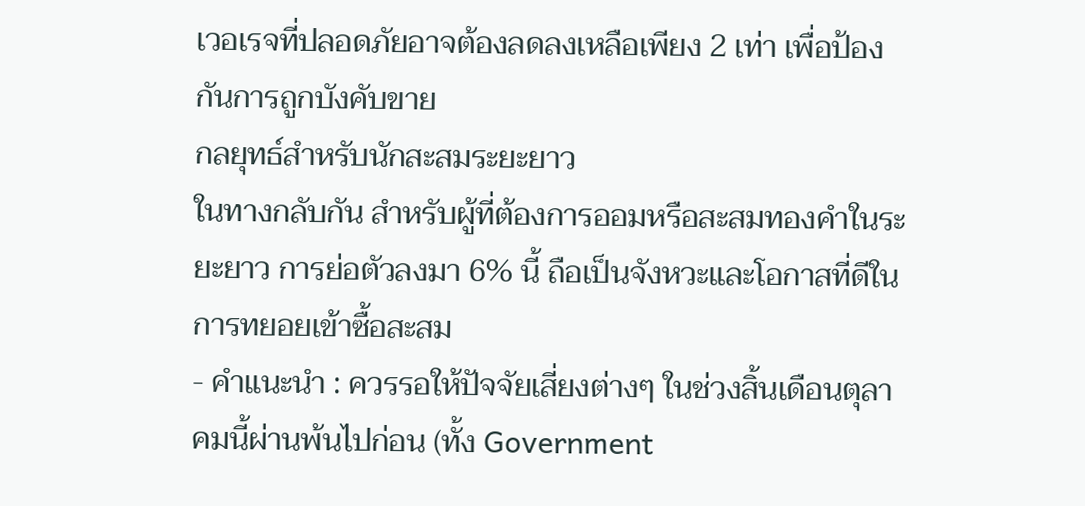เวอเรจที่ปลอดภัยอาจต้องลดลงเหลือเพียง 2 เท่า เพื่อป้องกันการถูกบังคับขาย
กลยุทธ์สำหรับนักสะสมระยะยาว
ในทางกลับกัน สำหรับผู้ที่ต้องการออมหรือสะสมทองคำในระยะยาว การย่อตัวลงมา 6% นี้ ถือเป็นจังหวะและโอกาสที่ดีในการทยอยเข้าซื้อสะสม
- คำแนะนำ : ควรรอให้ปัจจัยเสี่ยงต่างๆ ในช่วงสิ้นเดือนตุลาคมนี้ผ่านพ้นไปก่อน (ทั้ง Government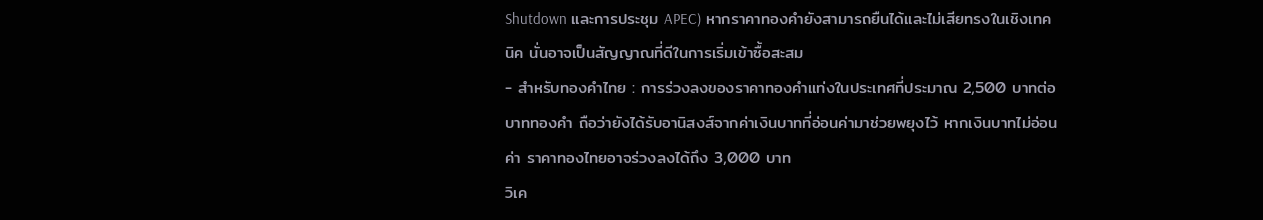Shutdown และการประชุม APEC) หากราคาทองคำยังสามารถยืนได้และไม่เสียทรงในเชิงเทคนิค นั่นอาจเป็นสัญญาณที่ดีในการเริ่มเข้าซื้อสะสม
- สำหรับทองคำไทย : การร่วงลงของราคาทองคำแท่งในประเทศที่ประมาณ 2,500 บาทต่อบาททองคำ ถือว่ายังได้รับอานิสงส์จากค่าเงินบาทที่อ่อนค่ามาช่วยพยุงไว้ หากเงินบาทไม่อ่อนค่า ราคาทองไทยอาจร่วงลงได้ถึง 3,000 บาท
วิเค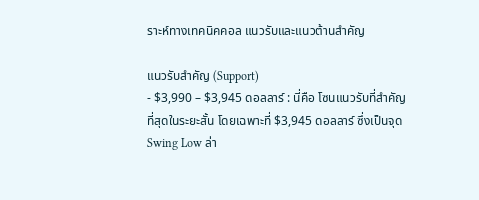ราะห์ทางเทคนิคคอล แนวรับและแนวต้านสำคัญ

แนวรับสำคัญ (Support)
- $3,990 – $3,945 ดอลลาร์ : นี่คือ โซนแนวรับที่สำคัญที่สุดในระยะสั้น โดยเฉพาะที่ $3,945 ดอลลาร์ ซึ่งเป็นจุด Swing Low ล่า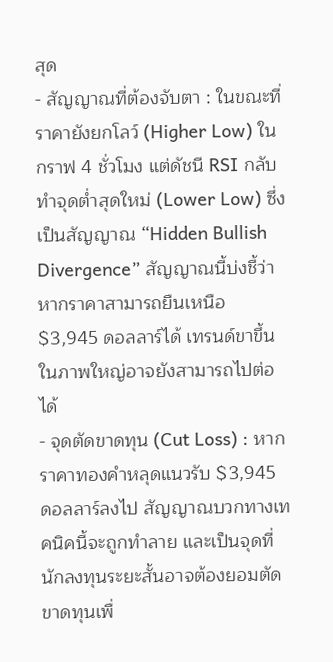สุด
- สัญญาณที่ต้องจับตา : ในขณะที่ราคายังยกโลว์ (Higher Low) ในกราฟ 4 ชั่วโมง แต่ดัชนี RSI กลับทำจุดต่ำสุดใหม่ (Lower Low) ซึ่งเป็นสัญญาณ “Hidden Bullish Divergence” สัญญาณนี้บ่งชี้ว่าหากราคาสามารถยืนเหนือ $3,945 ดอลลาร์ได้ เทรนด์ขาขึ้นในภาพใหญ่อาจยังสามารถไปต่อได้
- จุดตัดขาดทุน (Cut Loss) : หากราคาทองคำหลุดแนวรับ $3,945 ดอลลาร์ลงไป สัญญาณบวกทางเทคนิคนี้จะถูกทำลาย และเป็นจุดที่นักลงทุนระยะสั้นอาจต้องยอมตัดขาดทุนเพื่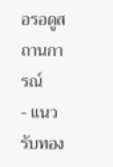อรอดูสถานการณ์
- แนวรับทอง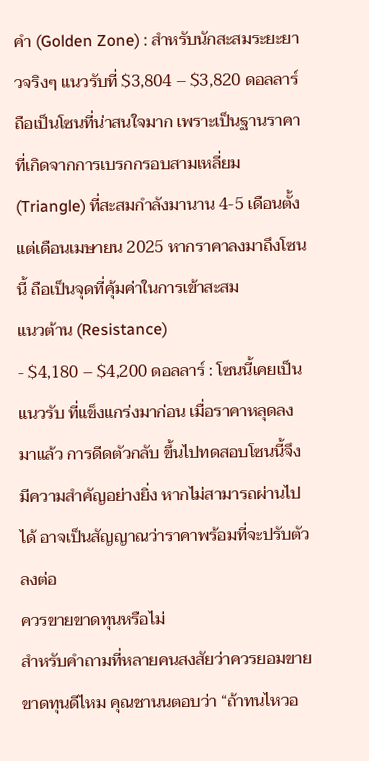คำ (Golden Zone) : สำหรับนักสะสมระยะยาวจริงๆ แนวรับที่ $3,804 – $3,820 ดอลลาร์ ถือเป็นโซนที่น่าสนใจมาก เพราะเป็นฐานราคาที่เกิดจากการเบรกกรอบสามเหลี่ยม (Triangle) ที่สะสมกำลังมานาน 4-5 เดือนตั้งแต่เดือนเมษายน 2025 หากราคาลงมาถึงโซนนี้ ถือเป็นจุดที่คุ้มค่าในการเข้าสะสม
แนวต้าน (Resistance)
- $4,180 – $4,200 ดอลลาร์ : โซนนี้เคยเป็นแนวรับ ที่แข็งแกร่งมาก่อน เมื่อราคาหลุดลงมาแล้ว การดีดตัวกลับ ขึ้นไปทดสอบโซนนี้จึงมีความสำคัญอย่างยิ่ง หากไม่สามารถผ่านไปได้ อาจเป็นสัญญาณว่าราคาพร้อมที่จะปรับตัวลงต่อ
ควรขายขาดทุนหรือไม่
สำหรับคำถามที่หลายคนสงสัยว่าควรยอมขายขาดทุนดีไหม คุณชานนตอบว่า “ถ้าทนไหวอ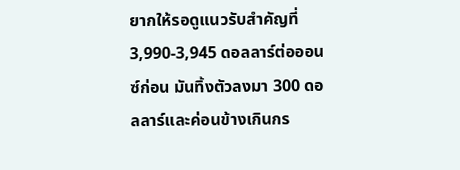ยากให้รอดูแนวรับสำคัญที่ 3,990-3,945 ดอลลาร์ต่อออนซ์ก่อน มันทิ้งตัวลงมา 300 ดอลลาร์และค่อนข้างเกินกร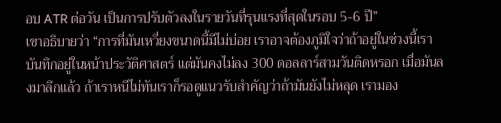อบ ATR ต่อวัน เป็นการปรับตัวลงในรายวันที่รุนแรงที่สุดในรอบ 5-6 ปี”
เขาอธิบายว่า “การที่มันเหวี่ยงขนาดนี้มีไม่บ่อย เราอาจต้องภูมิใจว่าถ้าอยู่ในช่วงนี้เราบันทึกอยู่ในหน้าประวัติศาสตร์ แต่มันคงไม่ลง 300 ดอลลาร์สามวันติดหรอก เมื่อมันลงมาลึกแล้ว ถ้าเราหนีไม่ทันเราก็รอดูแนวรับสำคัญว่าถ้ามันยังไม่หลุด เรามอง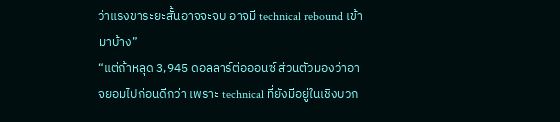ว่าแรงขาระยะสั้นอาจจะจบ อาจมี technical rebound เข้ามาบ้าง”
“แต่ถ้าหลุด 3,945 ดอลลาร์ต่อออนซ์ ส่วนตัวมองว่าอาจยอมไปก่อนดีกว่า เพราะ technical ที่ยังมีอยู่ในเชิงบวก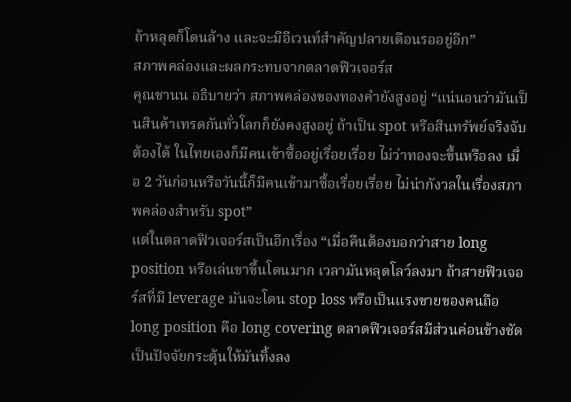ถ้าหลุดก็โดนล้าง และจะมีอีเวนท์สำคัญปลายเดือนรออยู่อีก”
สภาพคล่องและผลกระทบจากตลาดฟิวเจอร์ส
คุณชานน อธิบายว่า สภาพคล่องของทองคำยังสูงอยู่ “แน่นอนว่ามันเป็นสินค้าเทรดกันทั่วโลกก็ยังคงสูงอยู่ ถ้าเป็น spot หรือสินทรัพย์จริงจับต้องได้ ในไทยเองก็มีคนเข้าซื้ออยู่เรื่อยเรื่อย ไม่ว่าทองจะขึ้นหรือลง เมื่อ 2 วันก่อนหรือวันนี้ก็มีคนเข้ามาซื้อเรื่อยเรื่อย ไม่น่ากังวลในเรื่องสภาพคล่องสำหรับ spot”
แต่ในตลาดฟิวเจอร์สเป็นอีกเรื่อง “เมื่อคืนต้องบอกว่าสาย long position หรือเล่นขาขึ้นโดนมาก เวลามันหลุดโลว์ลงมา ถ้าสายฟิวเจอร์สที่มี leverage มันจะโดน stop loss หรือเป็นแรงขายของคนถือ long position คือ long covering ตลาดฟิวเจอร์สมีส่วนค่อนข้างชัดเป็นปัจจัยกระตุ้นให้มันทิ้งลง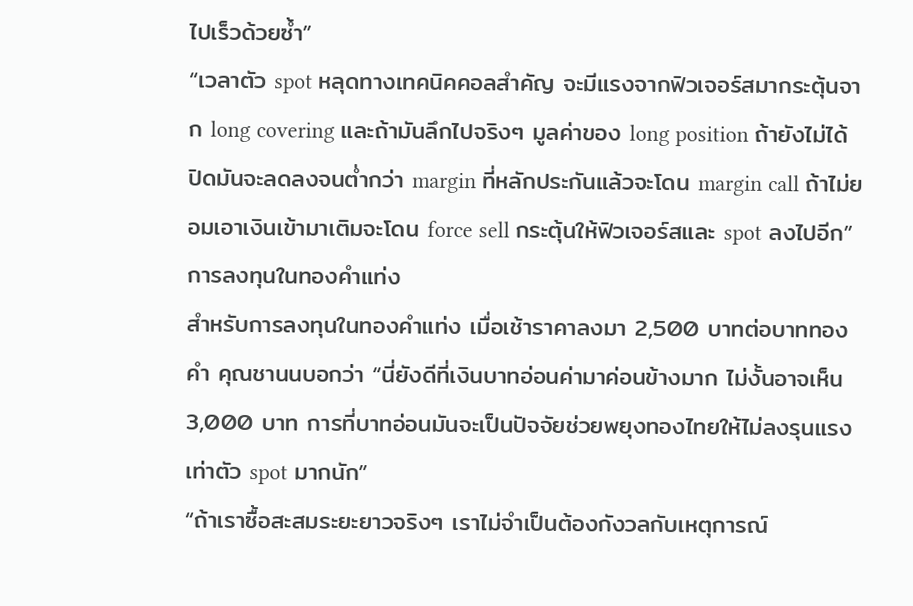ไปเร็วด้วยซ้ำ”
“เวลาตัว spot หลุดทางเทคนิคคอลสำคัญ จะมีแรงจากฟิวเจอร์สมากระตุ้นจาก long covering และถ้ามันลึกไปจริงๆ มูลค่าของ long position ถ้ายังไม่ได้ปิดมันจะลดลงจนต่ำกว่า margin ที่หลักประกันแล้วจะโดน margin call ถ้าไม่ยอมเอาเงินเข้ามาเติมจะโดน force sell กระตุ้นให้ฟิวเจอร์สและ spot ลงไปอีก”
การลงทุนในทองคำแท่ง
สำหรับการลงทุนในทองคำแท่ง เมื่อเช้าราคาลงมา 2,500 บาทต่อบาททองคำ คุณชานนบอกว่า “นี่ยังดีที่เงินบาทอ่อนค่ามาค่อนข้างมาก ไม่งั้นอาจเห็น 3,000 บาท การที่บาทอ่อนมันจะเป็นปัจจัยช่วยพยุงทองไทยให้ไม่ลงรุนแรงเท่าตัว spot มากนัก”
“ถ้าเราซื้อสะสมระยะยาวจริงๆ เราไม่จำเป็นต้องกังวลกับเหตุการณ์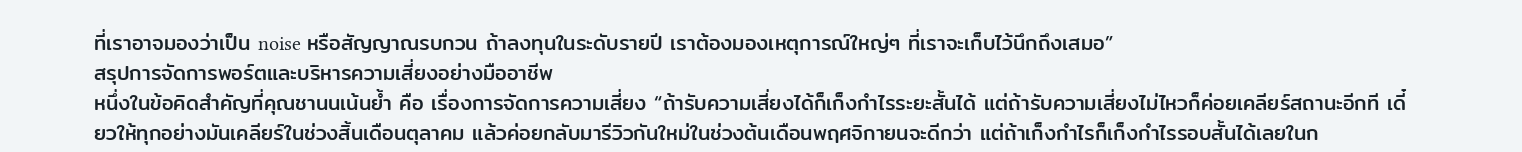ที่เราอาจมองว่าเป็น noise หรือสัญญาณรบกวน ถ้าลงทุนในระดับรายปี เราต้องมองเหตุการณ์ใหญ่ๆ ที่เราจะเก็บไว้นึกถึงเสมอ”
สรุปการจัดการพอร์ตและบริหารความเสี่ยงอย่างมืออาชีพ
หนึ่งในข้อคิดสำคัญที่คุณชานนเน้นย้ำ คือ เรื่องการจัดการความเสี่ยง “ถ้ารับความเสี่ยงได้ก็เก็งกำไรระยะสั้นได้ แต่ถ้ารับความเสี่ยงไม่ไหวก็ค่อยเคลียร์สถานะอีกที เดี๋ยวให้ทุกอย่างมันเคลียร์ในช่วงสิ้นเดือนตุลาคม แล้วค่อยกลับมารีวิวกันใหม่ในช่วงต้นเดือนพฤศจิกายนจะดีกว่า แต่ถ้าเก็งกำไรก็เก็งกำไรรอบสั้นได้เลยในก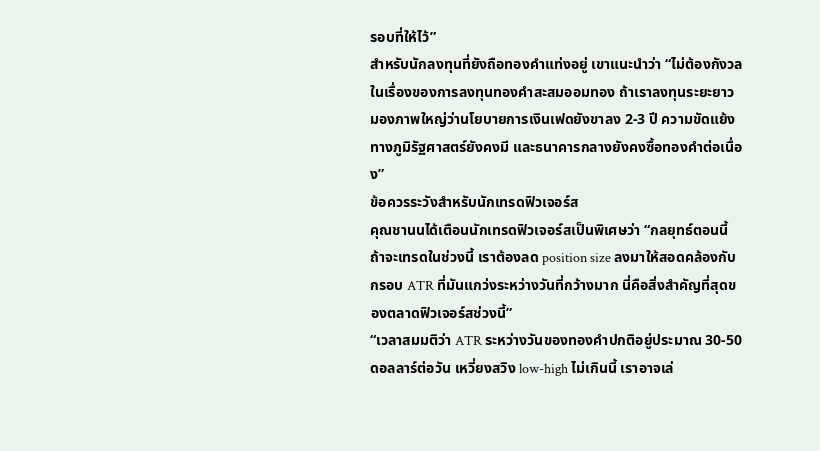รอบที่ให้ไว้”
สำหรับนักลงทุนที่ยังถือทองคำแท่งอยู่ เขาแนะนำว่า “ไม่ต้องกังวลในเรื่องของการลงทุนทองคำสะสมออมทอง ถ้าเราลงทุนระยะยาว มองภาพใหญ่ว่านโยบายการเงินเฟดยังขาลง 2-3 ปี ความขัดแย้งทางภูมิรัฐศาสตร์ยังคงมี และธนาคารกลางยังคงซื้อทองคำต่อเนื่อง”
ข้อควรระวังสำหรับนักเทรดฟิวเจอร์ส
คุณชานนได้เตือนนักเทรดฟิวเจอร์สเป็นพิเศษว่า “กลยุทธ์ตอนนี้ถ้าจะเทรดในช่วงนี้ เราต้องลด position size ลงมาให้สอดคล้องกับกรอบ ATR ที่มันแกว่งระหว่างวันที่กว้างมาก นี่คือสิ่งสำคัญที่สุดของตลาดฟิวเจอร์สช่วงนี้”
“เวลาสมมติว่า ATR ระหว่างวันของทองคำปกติอยู่ประมาณ 30-50 ดอลลาร์ต่อวัน เหวี่ยงสวิง low-high ไม่เกินนี้ เราอาจเล่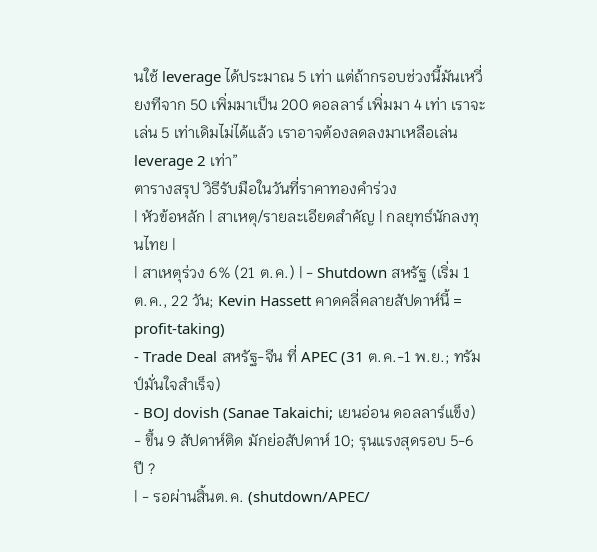นใช้ leverage ได้ประมาณ 5 เท่า แต่ถ้ากรอบช่วงนี้มันเหวี่ยงทีจาก 50 เพิ่มมาเป็น 200 ดอลลาร์ เพิ่มมา 4 เท่า เราจะเล่น 5 เท่าเดิมไม่ได้แล้ว เราอาจต้องลดลงมาเหลือเล่น leverage 2 เท่า”
ตารางสรุป วิธีรับมือในวันที่ราคาทองคำร่วง
| หัวข้อหลัก | สาเหตุ/รายละเอียดสำคัญ | กลยุทธ์นักลงทุนไทย |
| สาเหตุร่วง 6% (21 ต.ค.) | - Shutdown สหรัฐ (เริ่ม 1 ต.ค., 22 วัน; Kevin Hassett คาดคลี่คลายสัปดาห์นี้ = profit-taking)
- Trade Deal สหรัฐ-จีน ที่ APEC (31 ต.ค.-1 พ.ย.; ทรัมป์มั่นใจสำเร็จ)
- BOJ dovish (Sanae Takaichi; เยนอ่อน ดอลลาร์แข็ง)
- ขึ้น 9 สัปดาห์ติด มักย่อสัปดาห์ 10; รุนแรงสุดรอบ 5-6 ปี ?
| - รอผ่านสิ้นต.ค. (shutdown/APEC/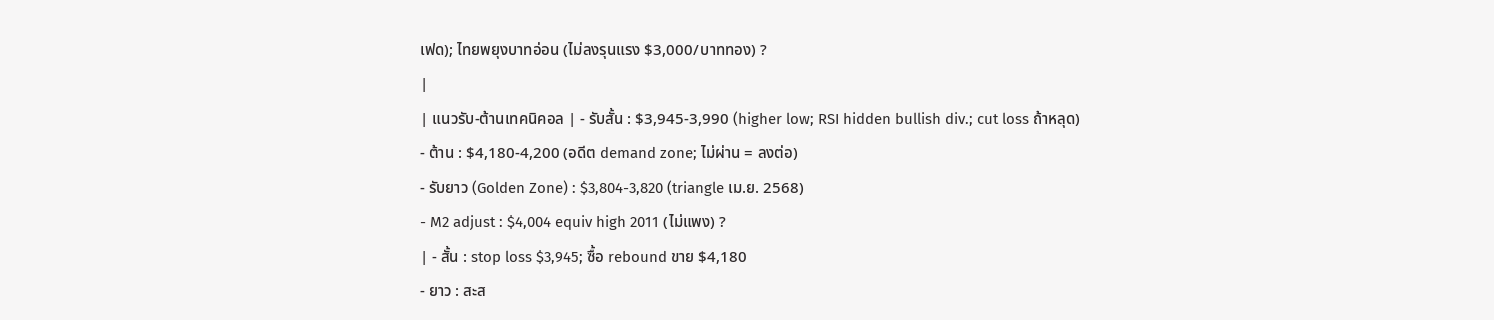เฟด); ไทยพยุงบาทอ่อน (ไม่ลงรุนแรง $3,000/บาททอง) ?
|
| แนวรับ-ต้านเทคนิคอล | - รับสั้น : $3,945-3,990 (higher low; RSI hidden bullish div.; cut loss ถ้าหลุด)
- ต้าน : $4,180-4,200 (อดีต demand zone; ไม่ผ่าน = ลงต่อ)
- รับยาว (Golden Zone) : $3,804-3,820 (triangle เม.ย. 2568)
- M2 adjust : $4,004 equiv high 2011 (ไม่แพง) ?
| - สั้น : stop loss $3,945; ซื้อ rebound ขาย $4,180
- ยาว : สะส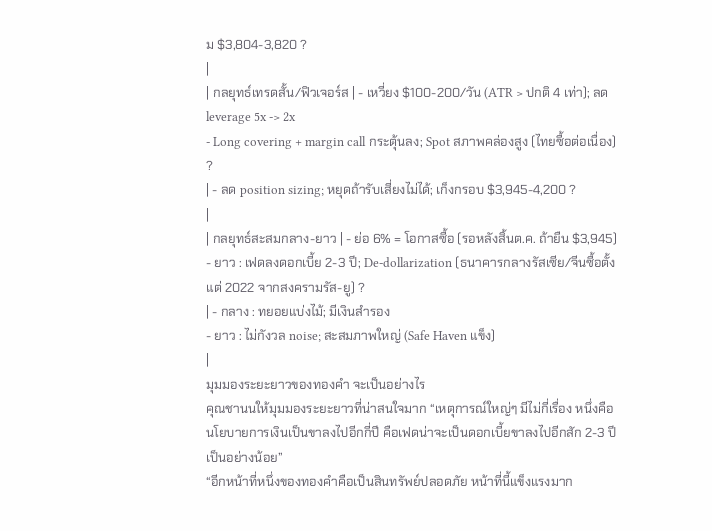ม $3,804-3,820 ?
|
| กลยุทธ์เทรดสั้น/ฟิวเจอร์ส | - เหวี่ยง $100-200/วัน (ATR > ปกติ 4 เท่า); ลด leverage 5x -> 2x
- Long covering + margin call กระตุ้นลง; Spot สภาพคล่องสูง (ไทยซื้อต่อเนื่อง) ?
| - ลด position sizing; หยุดถ้ารับเสี่ยงไม่ได้; เก็งกรอบ $3,945-4,200 ?
|
| กลยุทธ์สะสมกลาง-ยาว | - ย่อ 6% = โอกาสซื้อ (รอหลังสิ้นต.ค. ถ้ายืน $3,945)
- ยาว : เฟดลงดอกเบี้ย 2-3 ปี; De-dollarization (ธนาคารกลางรัสเซีย/จีนซื้อตั้งแต่ 2022 จากสงครามรัส-ยู) ?
| - กลาง : ทยอยแบ่งไม้; มีเงินสำรอง
- ยาว : ไม่กังวล noise; สะสมภาพใหญ่ (Safe Haven แข็ง)
|
มุมมองระยะยาวของทองคำ จะเป็นอย่างไร
คุณชานนให้มุมมองระยะยาวที่น่าสนใจมาก “เหตุการณ์ใหญ่ๆ มีไม่กี่เรื่อง หนึ่งคือนโยบายการเงินเป็นขาลงไปอีกกี่ปี คือเฟดน่าจะเป็นดอกเบี้ยขาลงไปอีกสัก 2-3 ปีเป็นอย่างน้อย”
“อีกหน้าที่หนึ่งของทองคำคือเป็นสินทรัพย์ปลอดภัย หน้าที่นี้แข็งแรงมาก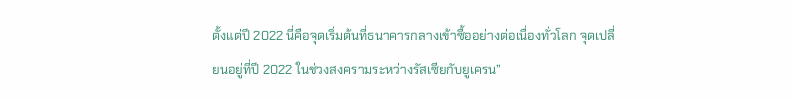ตั้งแต่ปี 2022 นี่คือจุดเริ่มต้นที่ธนาคารกลางเข้าซื้ออย่างต่อเนื่องทั่วโลก จุดเปลี่ยนอยู่ที่ปี 2022 ในช่วงสงครามระหว่างรัสเซียกับยูเครน”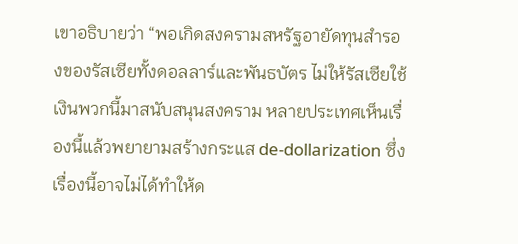เขาอธิบายว่า “พอเกิดสงครามสหรัฐอายัดทุนสำรองของรัสเซียทั้งดอลลาร์และพันธบัตร ไม่ให้รัสเซียใช้เงินพวกนี้มาสนับสนุนสงคราม หลายประเทศเห็นเรื่องนี้แล้วพยายามสร้างกระแส de-dollarization ซึ่งเรื่องนี้อาจไม่ได้ทำให้ด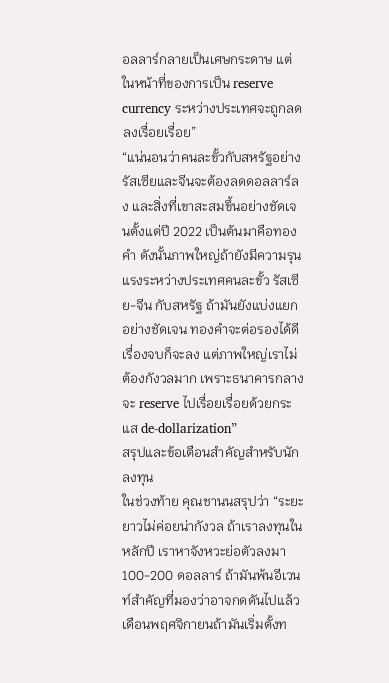อลลาร์กลายเป็นเศษกระดาษ แต่ในหน้าที่ของการเป็น reserve currency ระหว่างประเทศจะถูกลดลงเรื่อยเรื่อย”
“แน่นอนว่าคนละขั้วกับสหรัฐอย่างรัสเซียและจีนจะต้องลดดอลลาร์ลง และสิ่งที่เขาสะสมขึ้นอย่างชัดเจนตั้งแต่ปี 2022 เป็นต้นมาคือทองคำ ดังนั้นภาพใหญ่ถ้ายังมีความรุนแรงระหว่างประเทศคนละขั้ว รัสเซีย-จีน กับสหรัฐ ถ้ามันยังแบ่งแยกอย่างชัดเจน ทองคำจะต่อรองได้ดี เรื่องจบก็จะลง แต่ภาพใหญ่เราไม่ต้องกังวลมาก เพราะธนาคารกลางจะ reserve ไปเรื่อยเรื่อยด้วยกระแส de-dollarization”
สรุปและข้อเตือนสำคัญสำหรับนักลงทุน
ในช่วงท้าย คุณชานนสรุปว่า “ระยะยาวไม่ค่อยน่ากังวล ถ้าเราลงทุนในหลักปี เราหาจังหวะย่อตัวลงมา 100-200 ดอลลาร์ ถ้ามันพ้นอีเวนท์สำคัญที่มองว่าอาจกดดันไปแล้ว เดือนพฤศจิกายนถ้ามันเริ่มตั้งท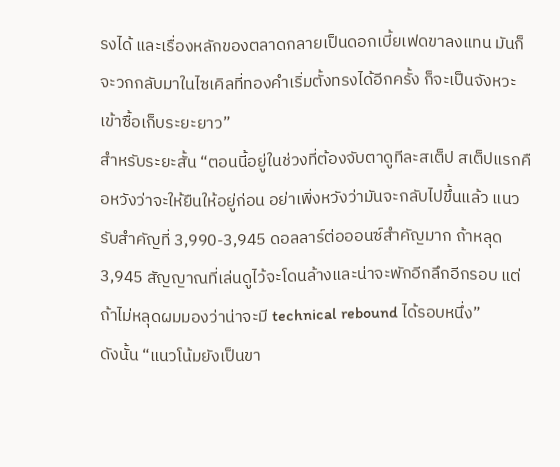รงได้ และเรื่องหลักของตลาดกลายเป็นดอกเบี้ยเฟดขาลงแทน มันก็จะวกกลับมาในไซเคิลที่ทองคำเริ่มตั้งทรงได้อีกครั้ง ก็จะเป็นจังหวะเข้าซื้อเก็บระยะยาว”
สำหรับระยะสั้น “ตอนนี้อยู่ในช่วงที่ต้องจับตาดูทีละสเต็ป สเต็ปแรกคือหวังว่าจะให้ยืนให้อยู่ก่อน อย่าเพิ่งหวังว่ามันจะกลับไปขึ้นแล้ว แนวรับสำคัญที่ 3,990-3,945 ดอลลาร์ต่อออนซ์สำคัญมาก ถ้าหลุด 3,945 สัญญาณที่เล่นดูไว้จะโดนล้างและน่าจะพักอีกลึกอีกรอบ แต่ถ้าไม่หลุดผมมองว่าน่าจะมี technical rebound ได้รอบหนึ่ง”
ดังนั้น “แนวโน้มยังเป็นขา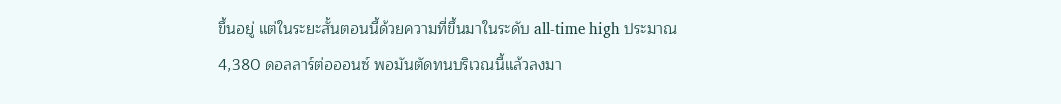ขึ้นอยู่ แต่ในระยะสั้นตอนนี้ด้วยความที่ขึ้นมาในระดับ all-time high ประมาณ 4,380 ดอลลาร์ต่อออนซ์ พอมันตัดทนบริเวณนี้แล้วลงมา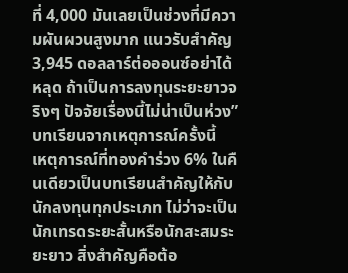ที่ 4,000 มันเลยเป็นช่วงที่มีความผันผวนสูงมาก แนวรับสำคัญ 3,945 ดอลลาร์ต่อออนซ์อย่าได้หลุด ถ้าเป็นการลงทุนระยะยาวจริงๆ ปัจจัยเรื่องนี้ไม่น่าเป็นห่วง”
บทเรียนจากเหตุการณ์ครั้งนี้
เหตุการณ์ที่ทองคำร่วง 6% ในคืนเดียวเป็นบทเรียนสำคัญให้กับนักลงทุนทุกประเภท ไม่ว่าจะเป็นนักเทรดระยะสั้นหรือนักสะสมระยะยาว สิ่งสำคัญคือต้อ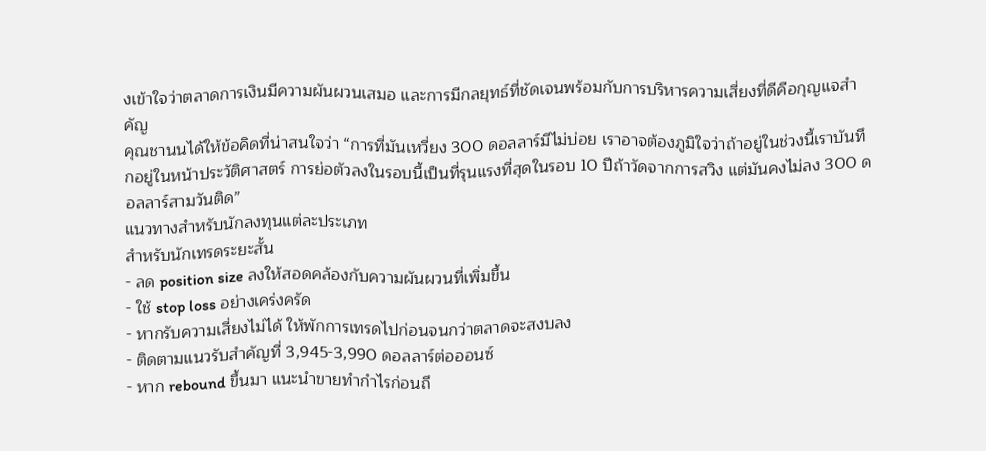งเข้าใจว่าตลาดการเงินมีความผันผวนเสมอ และการมีกลยุทธ์ที่ชัดเจนพร้อมกับการบริหารความเสี่ยงที่ดีคือกุญแจสำคัญ
คุณชานนได้ให้ข้อคิดที่น่าสนใจว่า “การที่มันเหวี่ยง 300 ดอลลาร์มีไม่บ่อย เราอาจต้องภูมิใจว่าถ้าอยู่ในช่วงนี้เราบันทึกอยู่ในหน้าประวัติศาสตร์ การย่อตัวลงในรอบนี้เป็นที่รุนแรงที่สุดในรอบ 10 ปีถ้าวัดจากการสวิง แต่มันคงไม่ลง 300 ดอลลาร์สามวันติด”
แนวทางสำหรับนักลงทุนแต่ละประเภท
สำหรับนักเทรดระยะสั้น
- ลด position size ลงให้สอดคล้องกับความผันผวนที่เพิ่มขึ้น
- ใช้ stop loss อย่างเคร่งครัด
- หากรับความเสี่ยงไม่ได้ ให้พักการเทรดไปก่อนจนกว่าตลาดจะสงบลง
- ติดตามแนวรับสำคัญที่ 3,945-3,990 ดอลลาร์ต่อออนซ์
- หาก rebound ขึ้นมา แนะนำขายทำกำไรก่อนถึ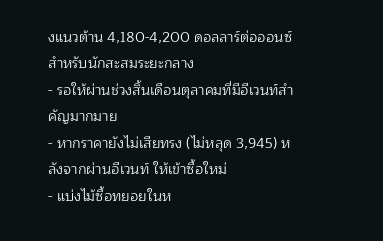งแนวต้าน 4,180-4,200 ดอลลาร์ต่อออนซ์
สำหรับนักสะสมระยะกลาง
- รอให้ผ่านช่วงสิ้นเดือนตุลาคมที่มีอีเวนท์สำคัญมากมาย
- หากราคายังไม่เสียทรง (ไม่หลุด 3,945) หลังจากผ่านอีเวนท์ ให้เข้าซื้อใหม่
- แบ่งไม้ซื้อทยอยในห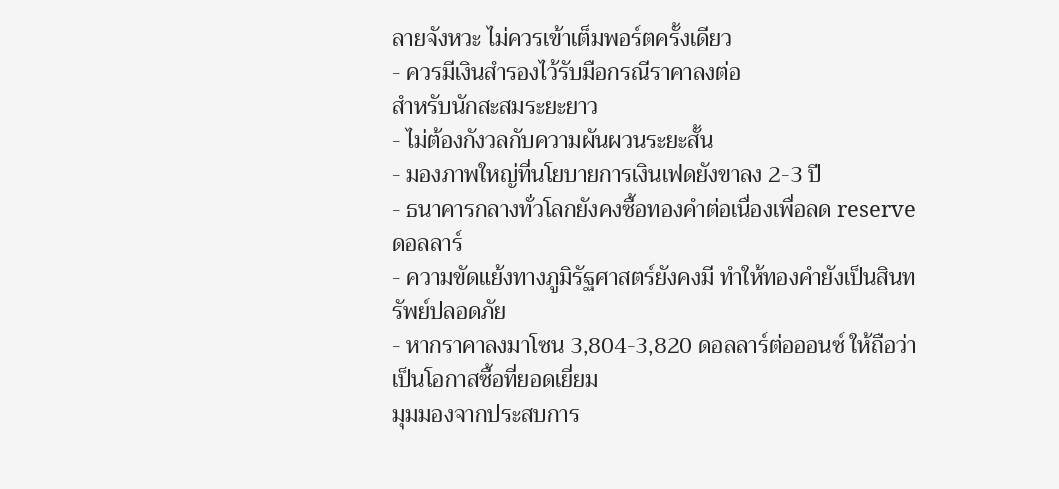ลายจังหวะ ไม่ควรเข้าเต็มพอร์ตครั้งเดียว
- ควรมีเงินสำรองไว้รับมือกรณีราคาลงต่อ
สำหรับนักสะสมระยะยาว
- ไม่ต้องกังวลกับความผันผวนระยะสั้น
- มองภาพใหญ่ที่นโยบายการเงินเฟดยังขาลง 2-3 ปี
- ธนาคารกลางทั่วโลกยังคงซื้อทองคำต่อเนื่องเพื่อลด reserve ดอลลาร์
- ความขัดแย้งทางภูมิรัฐศาสตร์ยังคงมี ทำให้ทองคำยังเป็นสินทรัพย์ปลอดภัย
- หากราคาลงมาโซน 3,804-3,820 ดอลลาร์ต่อออนซ์ ให้ถือว่าเป็นโอกาสซื้อที่ยอดเยี่ยม
มุมมองจากประสบการ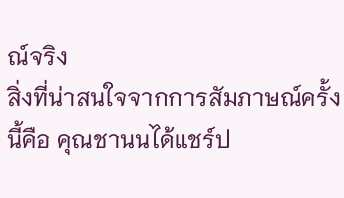ณ์จริง
สิ่งที่น่าสนใจจากการสัมภาษณ์ครั้งนี้คือ คุณชานนได้แชร์ป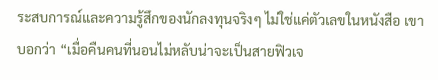ระสบการณ์และความรู้สึกของนักลงทุนจริงๆ ไม่ใช่แค่ตัวเลขในหนังสือ เขาบอกว่า “เมื่อคืนคนที่นอนไม่หลับน่าจะเป็นสายฟิวเจ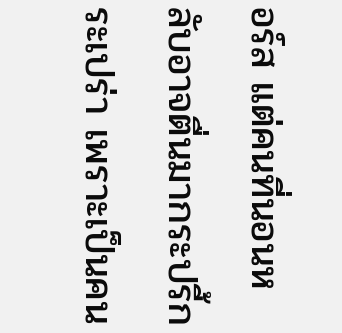อร์ส แต่คนที่นอนหลับอาจตื่นมากระปรี้กระเปร่า เพราะเป็นคน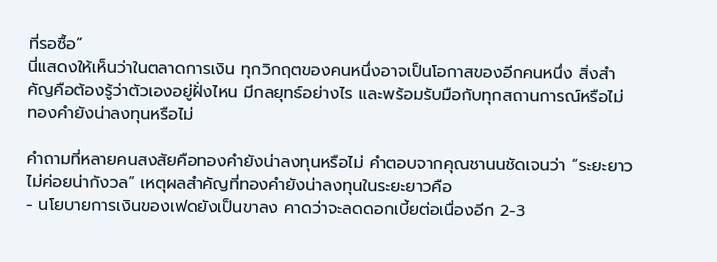ที่รอซื้อ”
นี่แสดงให้เห็นว่าในตลาดการเงิน ทุกวิกฤตของคนหนึ่งอาจเป็นโอกาสของอีกคนหนึ่ง สิ่งสำคัญคือต้องรู้ว่าตัวเองอยู่ฝั่งไหน มีกลยุทธ์อย่างไร และพร้อมรับมือกับทุกสถานการณ์หรือไม่
ทองคำยังน่าลงทุนหรือไม่

คำถามที่หลายคนสงสัยคือทองคำยังน่าลงทุนหรือไม่ คำตอบจากคุณชานนชัดเจนว่า “ระยะยาวไม่ค่อยน่ากังวล” เหตุผลสำคัญที่ทองคำยังน่าลงทุนในระยะยาวคือ
- นโยบายการเงินของเฟดยังเป็นขาลง คาดว่าจะลดดอกเบี้ยต่อเนื่องอีก 2-3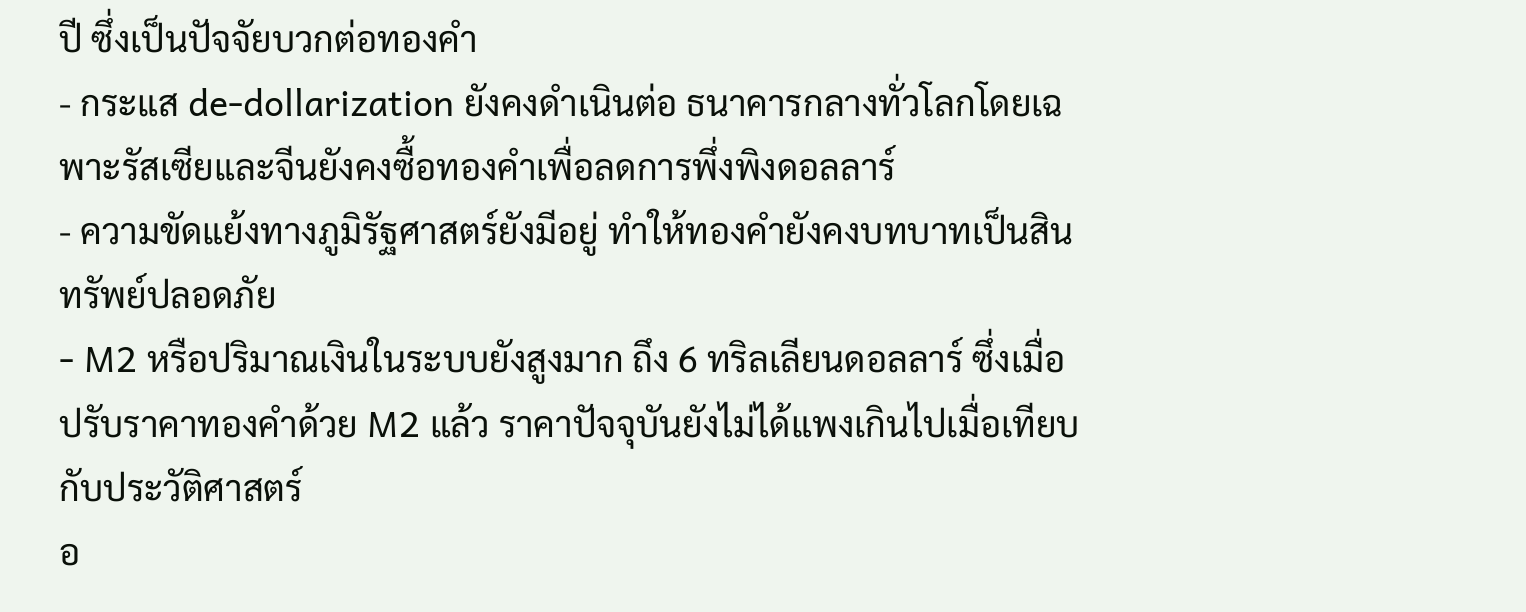ปี ซึ่งเป็นปัจจัยบวกต่อทองคำ
- กระแส de-dollarization ยังคงดำเนินต่อ ธนาคารกลางทั่วโลกโดยเฉพาะรัสเซียและจีนยังคงซื้อทองคำเพื่อลดการพึ่งพิงดอลลาร์
- ความขัดแย้งทางภูมิรัฐศาสตร์ยังมีอยู่ ทำให้ทองคำยังคงบทบาทเป็นสินทรัพย์ปลอดภัย
- M2 หรือปริมาณเงินในระบบยังสูงมาก ถึง 6 ทริลเลียนดอลลาร์ ซึ่งเมื่อปรับราคาทองคำด้วย M2 แล้ว ราคาปัจจุบันยังไม่ได้แพงเกินไปเมื่อเทียบกับประวัติศาสตร์
อ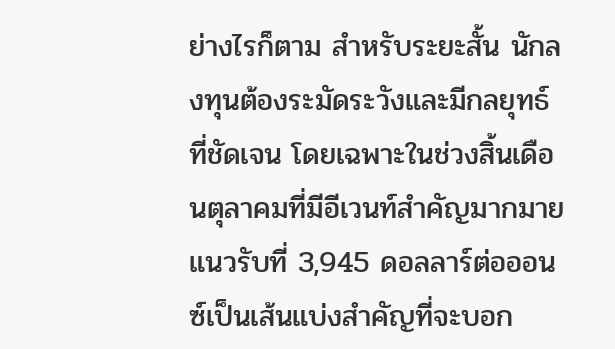ย่างไรก็ตาม สำหรับระยะสั้น นักลงทุนต้องระมัดระวังและมีกลยุทธ์ที่ชัดเจน โดยเฉพาะในช่วงสิ้นเดือนตุลาคมที่มีอีเวนท์สำคัญมากมาย แนวรับที่ 3,945 ดอลลาร์ต่อออนซ์เป็นเส้นแบ่งสำคัญที่จะบอก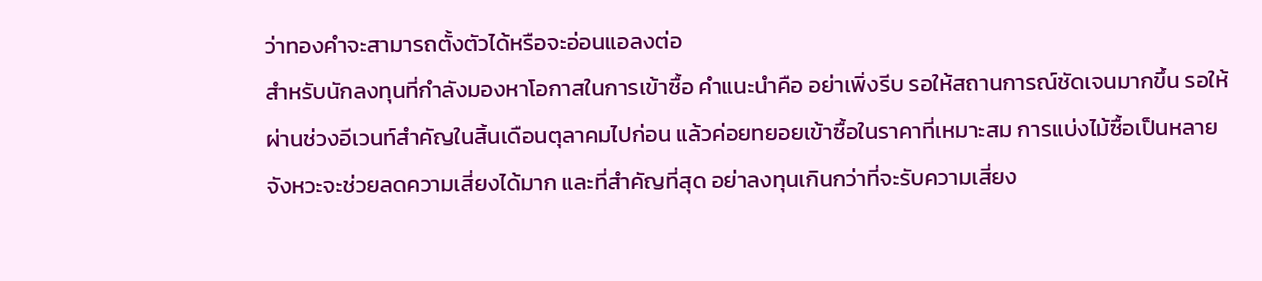ว่าทองคำจะสามารถตั้งตัวได้หรือจะอ่อนแอลงต่อ
สำหรับนักลงทุนที่กำลังมองหาโอกาสในการเข้าซื้อ คำแนะนำคือ อย่าเพิ่งรีบ รอให้สถานการณ์ชัดเจนมากขึ้น รอให้ผ่านช่วงอีเวนท์สำคัญในสิ้นเดือนตุลาคมไปก่อน แล้วค่อยทยอยเข้าซื้อในราคาที่เหมาะสม การแบ่งไม้ซื้อเป็นหลายจังหวะจะช่วยลดความเสี่ยงได้มาก และที่สำคัญที่สุด อย่าลงทุนเกินกว่าที่จะรับความเสี่ยง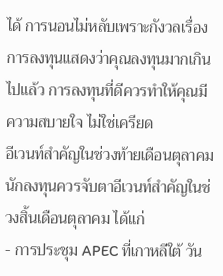ได้ การนอนไม่หลับเพราะกังวลเรื่องการลงทุนแสดงว่าคุณลงทุนมากเกินไปแล้ว การลงทุนที่ดีควรทำให้คุณมีความสบายใจ ไม่ใช่เครียด
อีเวนท์สำคัญในช่วงท้ายเดือนตุลาคม
นักลงทุนควรจับตาอีเวนท์สำคัญในช่วงสิ้นเดือนตุลาคม ได้แก่
- การประชุม APEC ที่เกาหลีใต้ วัน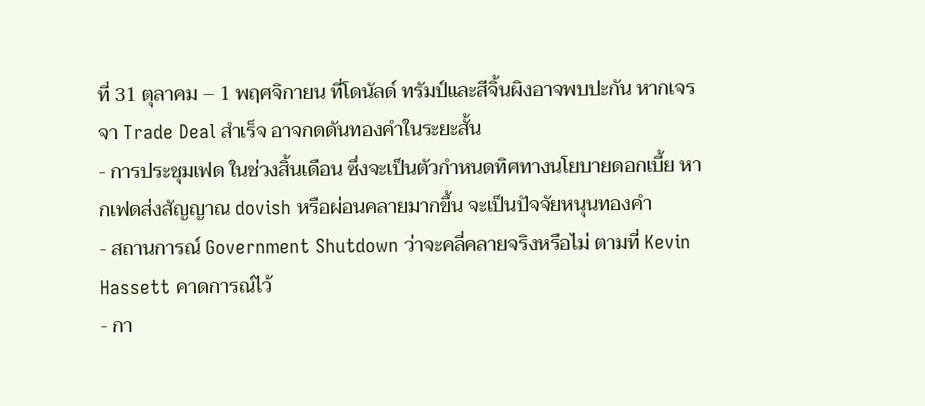ที่ 31 ตุลาคม – 1 พฤศจิกายน ที่โดนัลด์ ทรัมป์และสีจิ้นผิงอาจพบปะกัน หากเจรจา Trade Deal สำเร็จ อาจกดดันทองคำในระยะสั้น
- การประชุมเฟด ในช่วงสิ้นเดือน ซึ่งจะเป็นตัวกำหนดทิศทางนโยบายดอกเบี้ย หากเฟดส่งสัญญาณ dovish หรือผ่อนคลายมากขึ้น จะเป็นปัจจัยหนุนทองคำ
- สถานการณ์ Government Shutdown ว่าจะคลี่คลายจริงหรือไม่ ตามที่ Kevin Hassett คาดการณ์ไว้
- กา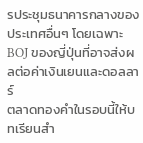รประชุมธนาคารกลางของประเทศอื่นๆ โดยเฉพาะ BOJ ของญี่ปุ่นที่อาจส่งผลต่อค่าเงินเยนและดอลลาร์
ตลาดทองคำในรอบนี้ให้บทเรียนสำ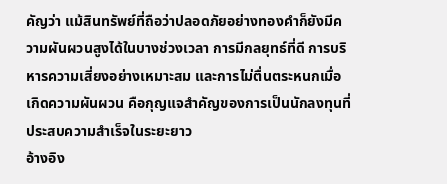คัญว่า แม้สินทรัพย์ที่ถือว่าปลอดภัยอย่างทองคำก็ยังมีความผันผวนสูงได้ในบางช่วงเวลา การมีกลยุทธ์ที่ดี การบริหารความเสี่ยงอย่างเหมาะสม และการไม่ตื่นตระหนกเมื่อเกิดความผันผวน คือกุญแจสำคัญของการเป็นนักลงทุนที่ประสบความสำเร็จในระยะยาว
อ้างอิง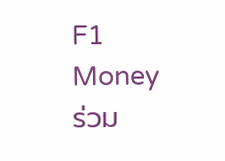F1 Money
ร่วม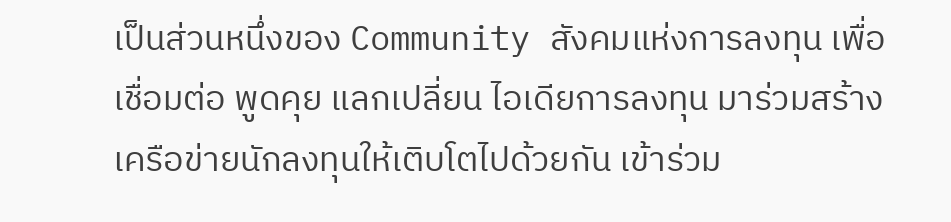เป็นส่วนหนึ่งของ Community สังคมแห่งการลงทุน เพื่อ เชื่อมต่อ พูดคุย แลกเปลี่ยน ไอเดียการลงทุน มาร่วมสร้างเครือข่ายนักลงทุนให้เติบโตไปด้วยกัน เข้าร่วม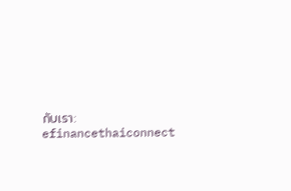กับเรา: efinancethaiconnect